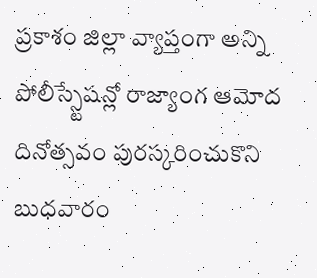ప్రకాశం జిల్లా వ్యాప్తంగా అన్ని పోలీస్స్టేషన్లో రాజ్యాంగ ఆమోద దినోత్సవం పురస్కరించుకొని బుధవారం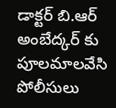డాక్టర్ బి.ఆర్ అంబేద్కర్ కు పూలమాలవేసి పోలీసులు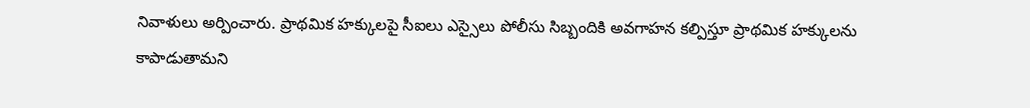నివాళులు అర్పించారు. ప్రాథమిక హక్కులపై సీఐలు ఎస్సైలు పోలీసు సిబ్బందికి అవగాహన కల్పిస్తూ ప్రాథమిక హక్కులను కాపాడుతామని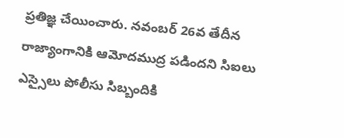ప్రతిజ్ఞ చేయించారు. నవంబర్ 26వ తేదీన రాజ్యాంగానికి ఆమోదముద్ర పడిందని సిఐలు ఎస్సైలు పోలీసు సిబ్బందికి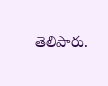తెలిపారు.